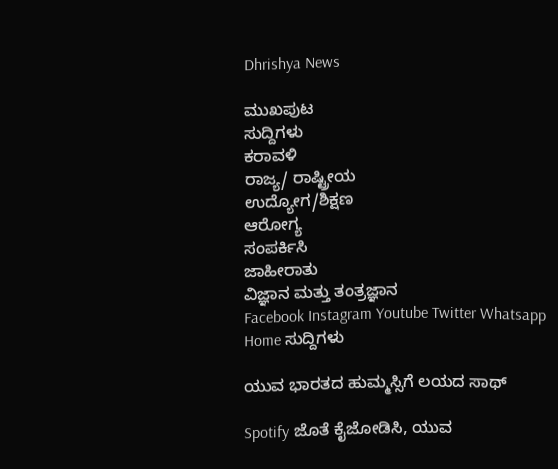Dhrishya News

ಮುಖಪುಟ
ಸುದ್ದಿಗಳು
ಕರಾವಳಿ
ರಾಜ್ಯ/ ರಾಷ್ಟ್ರೀಯ
ಉದ್ಯೋಗ/ಶಿಕ್ಷಣ
ಆರೋಗ್ಯ
ಸಂಪರ್ಕಿಸಿ
ಜಾಹೀರಾತು
ವಿಜ್ಞಾನ ಮತ್ತು ತಂತ್ರಜ್ಞಾನ
Facebook Instagram Youtube Twitter Whatsapp
Home ಸುದ್ದಿಗಳು

ಯುವ ಭಾರತದ ಹುಮ್ಮಸ್ಸಿಗೆ ಲಯದ ಸಾಥ್

Spotify ಜೊತೆ ಕೈಜೋಡಿಸಿ, ಯುವ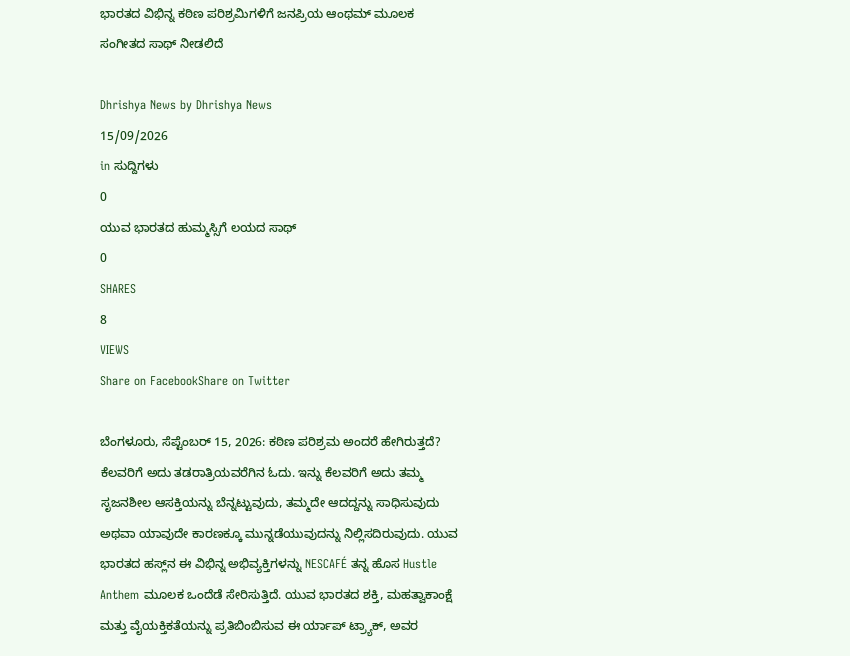ಭಾರತದ ವಿಭಿನ್ನ ಕಠಿಣ ಪರಿಶ್ರಮಿಗಳಿಗೆ ಜನಪ್ರಿಯ ಆಂಥಮ್ ಮೂಲಕ ಸಂಗೀತದ ಸಾಥ್ ನೀಡಲಿದೆ

Dhrishya News by Dhrishya News
15/09/2026
in ಸುದ್ದಿಗಳು
0
ಯುವ ಭಾರತದ ಹುಮ್ಮಸ್ಸಿಗೆ ಲಯದ ಸಾಥ್
0
SHARES
8
VIEWS
Share on FacebookShare on Twitter

ಬೆಂಗಳೂರು, ಸೆಪ್ಟೆಂಬರ್ 15, 2026: ಕಠಿಣ ಪರಿಶ್ರಮ ಅಂದರೆ ಹೇಗಿರುತ್ತದೆ? ಕೆಲವರಿಗೆ ಅದು ತಡರಾತ್ರಿಯವರೆಗಿನ ಓದು. ಇನ್ನು ಕೆಲವರಿಗೆ ಅದು ತಮ್ಮ ಸೃಜನಶೀಲ ಆಸಕ್ತಿಯನ್ನು ಬೆನ್ನಟ್ಟುವುದು, ತಮ್ಮದೇ ಆದದ್ದನ್ನು ಸಾಧಿಸುವುದು ಅಥವಾ ಯಾವುದೇ ಕಾರಣಕ್ಕೂ ಮುನ್ನಡೆಯುವುದನ್ನು ನಿಲ್ಲಿಸದಿರುವುದು. ಯುವ ಭಾರತದ ಹಸ್ಲ್‌ನ ಈ ವಿಭಿನ್ನ ಅಭಿವ್ಯಕ್ತಿಗಳನ್ನು NESCAFÉ ತನ್ನ ಹೊಸ Hustle Anthem ಮೂಲಕ ಒಂದೆಡೆ ಸೇರಿಸುತ್ತಿದೆ. ಯುವ ಭಾರತದ ಶಕ್ತಿ, ಮಹತ್ವಾಕಾಂಕ್ಷೆ ಮತ್ತು ವೈಯಕ್ತಿಕತೆಯನ್ನು ಪ್ರತಿಬಿಂಬಿಸುವ ಈ ರ್ಯಾಪ್ ಟ್ರ್ಯಾಕ್, ಅವರ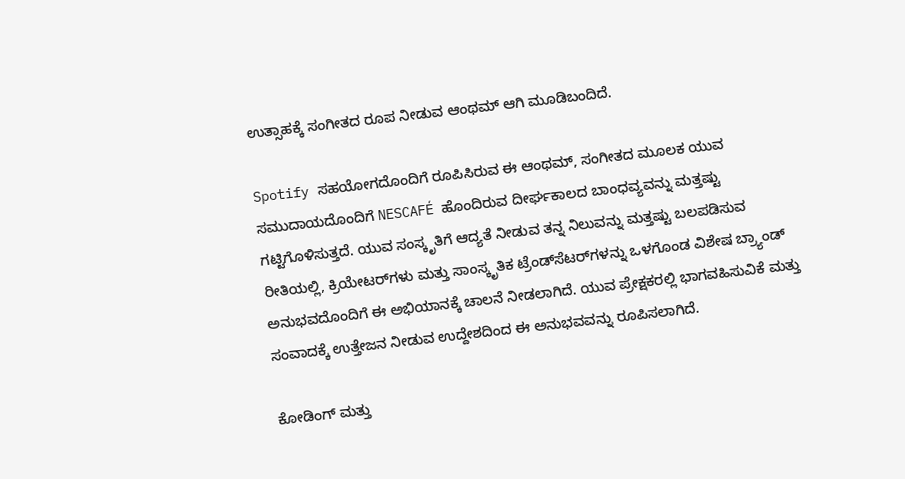ಉತ್ಸಾಹಕ್ಕೆ ಸಂಗೀತದ ರೂಪ ನೀಡುವ ಆಂಥಮ್ ಆಗಿ ಮೂಡಿಬಂದಿದೆ.

Spotify ಸಹಯೋಗದೊಂದಿಗೆ ರೂಪಿಸಿರುವ ಈ ಆಂಥಮ್, ಸಂಗೀತದ ಮೂಲಕ ಯುವ ಸಮುದಾಯದೊಂದಿಗೆ NESCAFÉ ಹೊಂದಿರುವ ದೀರ್ಘಕಾಲದ ಬಾಂಧವ್ಯವನ್ನು ಮತ್ತಷ್ಟು ಗಟ್ಟಿಗೊಳಿಸುತ್ತದೆ. ಯುವ ಸಂಸ್ಕೃತಿಗೆ ಆದ್ಯತೆ ನೀಡುವ ತನ್ನ ನಿಲುವನ್ನು ಮತ್ತಷ್ಟು ಬಲಪಡಿಸುವ ರೀತಿಯಲ್ಲಿ, ಕ್ರಿಯೇಟರ್‌ಗಳು ಮತ್ತು ಸಾಂಸ್ಕೃತಿಕ ಟ್ರೆಂಡ್‌ಸೆಟರ್‌ಗಳನ್ನು ಒಳಗೊಂಡ ವಿಶೇಷ ಬ್ರ್ಯಾಂಡ್ ಅನುಭವದೊಂದಿಗೆ ಈ ಅಭಿಯಾನಕ್ಕೆ ಚಾಲನೆ ನೀಡಲಾಗಿದೆ. ಯುವ ಪ್ರೇಕ್ಷಕರಲ್ಲಿ ಭಾಗವಹಿಸುವಿಕೆ ಮತ್ತು ಸಂವಾದಕ್ಕೆ ಉತ್ತೇಜನ ನೀಡುವ ಉದ್ದೇಶದಿಂದ ಈ ಅನುಭವವನ್ನು ರೂಪಿಸಲಾಗಿದೆ.

ಕೋಡಿಂಗ್ ಮತ್ತು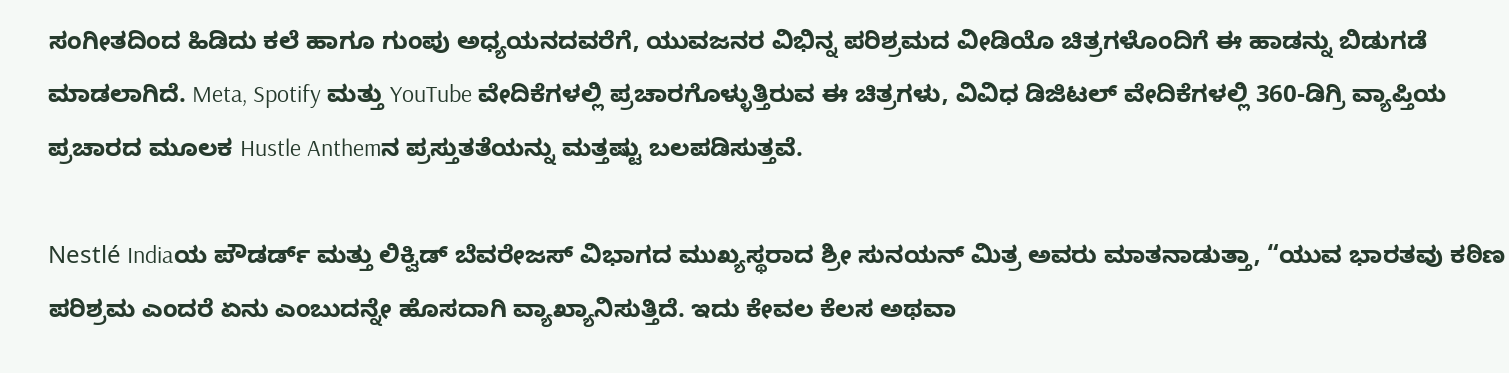ಸಂಗೀತದಿಂದ ಹಿಡಿದು ಕಲೆ ಹಾಗೂ ಗುಂಪು ಅಧ್ಯಯನದವರೆಗೆ, ಯುವಜನರ ವಿಭಿನ್ನ ಪರಿಶ್ರಮದ ವೀಡಿಯೊ ಚಿತ್ರಗಳೊಂದಿಗೆ ಈ ಹಾಡನ್ನು ಬಿಡುಗಡೆ ಮಾಡಲಾಗಿದೆ. Meta, Spotify ಮತ್ತು YouTube ವೇದಿಕೆಗಳಲ್ಲಿ ಪ್ರಚಾರಗೊಳ್ಳುತ್ತಿರುವ ಈ ಚಿತ್ರಗಳು, ವಿವಿಧ ಡಿಜಿಟಲ್ ವೇದಿಕೆಗಳಲ್ಲಿ 360-ಡಿಗ್ರಿ ವ್ಯಾಪ್ತಿಯ ಪ್ರಚಾರದ ಮೂಲಕ Hustle Anthemನ ಪ್ರಸ್ತುತತೆಯನ್ನು ಮತ್ತಷ್ಟು ಬಲಪಡಿಸುತ್ತವೆ.

Nestlé Indiaಯ ಪೌಡರ್ಡ್ ಮತ್ತು ಲಿಕ್ವಿಡ್ ಬೆವರೇಜಸ್ ವಿಭಾಗದ ಮುಖ್ಯಸ್ಥರಾದ ಶ್ರೀ ಸುನಯನ್ ಮಿತ್ರ ಅವರು ಮಾತನಾಡುತ್ತಾ, “ಯುವ ಭಾರತವು ಕಠಿಣ ಪರಿಶ್ರಮ ಎಂದರೆ ಏನು ಎಂಬುದನ್ನೇ ಹೊಸದಾಗಿ ವ್ಯಾಖ್ಯಾನಿಸುತ್ತಿದೆ. ಇದು ಕೇವಲ ಕೆಲಸ ಅಥವಾ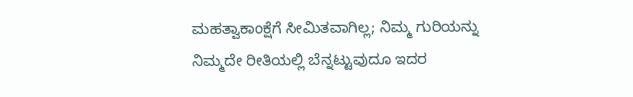ಮಹತ್ವಾಕಾಂಕ್ಷೆಗೆ ಸೀಮಿತವಾಗಿಲ್ಲ; ನಿಮ್ಮ ಗುರಿಯನ್ನು ನಿಮ್ಮದೇ ರೀತಿಯಲ್ಲಿ ಬೆನ್ನಟ್ಟುವುದೂ ಇದರ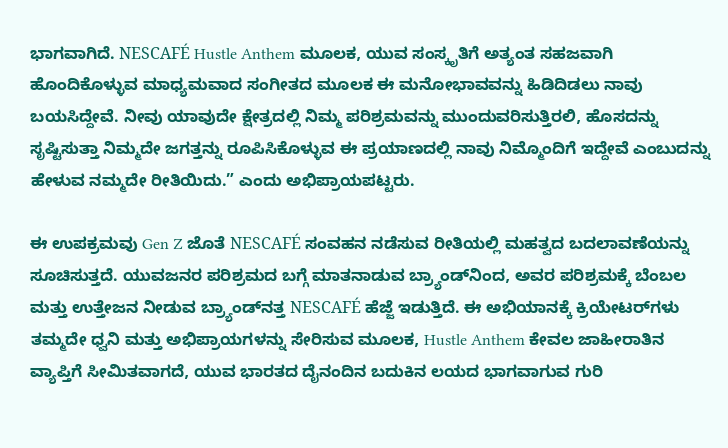ಭಾಗವಾಗಿದೆ. NESCAFÉ Hustle Anthem ಮೂಲಕ, ಯುವ ಸಂಸ್ಕೃತಿಗೆ ಅತ್ಯಂತ ಸಹಜವಾಗಿ ಹೊಂದಿಕೊಳ್ಳುವ ಮಾಧ್ಯಮವಾದ ಸಂಗೀತದ ಮೂಲಕ ಈ ಮನೋಭಾವವನ್ನು ಹಿಡಿದಿಡಲು ನಾವು ಬಯಸಿದ್ದೇವೆ. ನೀವು ಯಾವುದೇ ಕ್ಷೇತ್ರದಲ್ಲಿ ನಿಮ್ಮ ಪರಿಶ್ರಮವನ್ನು ಮುಂದುವರಿಸುತ್ತಿರಲಿ, ಹೊಸದನ್ನು ಸೃಷ್ಟಿಸುತ್ತಾ ನಿಮ್ಮದೇ ಜಗತ್ತನ್ನು ರೂಪಿಸಿಕೊಳ್ಳುವ ಈ ಪ್ರಯಾಣದಲ್ಲಿ ನಾವು ನಿಮ್ಮೊಂದಿಗೆ ಇದ್ದೇವೆ ಎಂಬುದನ್ನು ಹೇಳುವ ನಮ್ಮದೇ ರೀತಿಯಿದು.” ಎಂದು ಅಭಿಪ್ರಾಯಪಟ್ಟರು.

ಈ ಉಪಕ್ರಮವು Gen Z ಜೊತೆ NESCAFÉ ಸಂವಹನ ನಡೆಸುವ ರೀತಿಯಲ್ಲಿ ಮಹತ್ವದ ಬದಲಾವಣೆಯನ್ನು ಸೂಚಿಸುತ್ತದೆ. ಯುವಜನರ ಪರಿಶ್ರಮದ ಬಗ್ಗೆ ಮಾತನಾಡುವ ಬ್ರ್ಯಾಂಡ್‌ನಿಂದ, ಅವರ ಪರಿಶ್ರಮಕ್ಕೆ ಬೆಂಬಲ ಮತ್ತು ಉತ್ತೇಜನ ನೀಡುವ ಬ್ರ್ಯಾಂಡ್‌ನತ್ತ NESCAFÉ ಹೆಜ್ಜೆ ಇಡುತ್ತಿದೆ. ಈ ಅಭಿಯಾನಕ್ಕೆ ಕ್ರಿಯೇಟರ್‌ಗಳು ತಮ್ಮದೇ ಧ್ವನಿ ಮತ್ತು ಅಭಿಪ್ರಾಯಗಳನ್ನು ಸೇರಿಸುವ ಮೂಲಕ, Hustle Anthem ಕೇವಲ ಜಾಹೀರಾತಿನ ವ್ಯಾಪ್ತಿಗೆ ಸೀಮಿತವಾಗದೆ, ಯುವ ಭಾರತದ ದೈನಂದಿನ ಬದುಕಿನ ಲಯದ ಭಾಗವಾಗುವ ಗುರಿ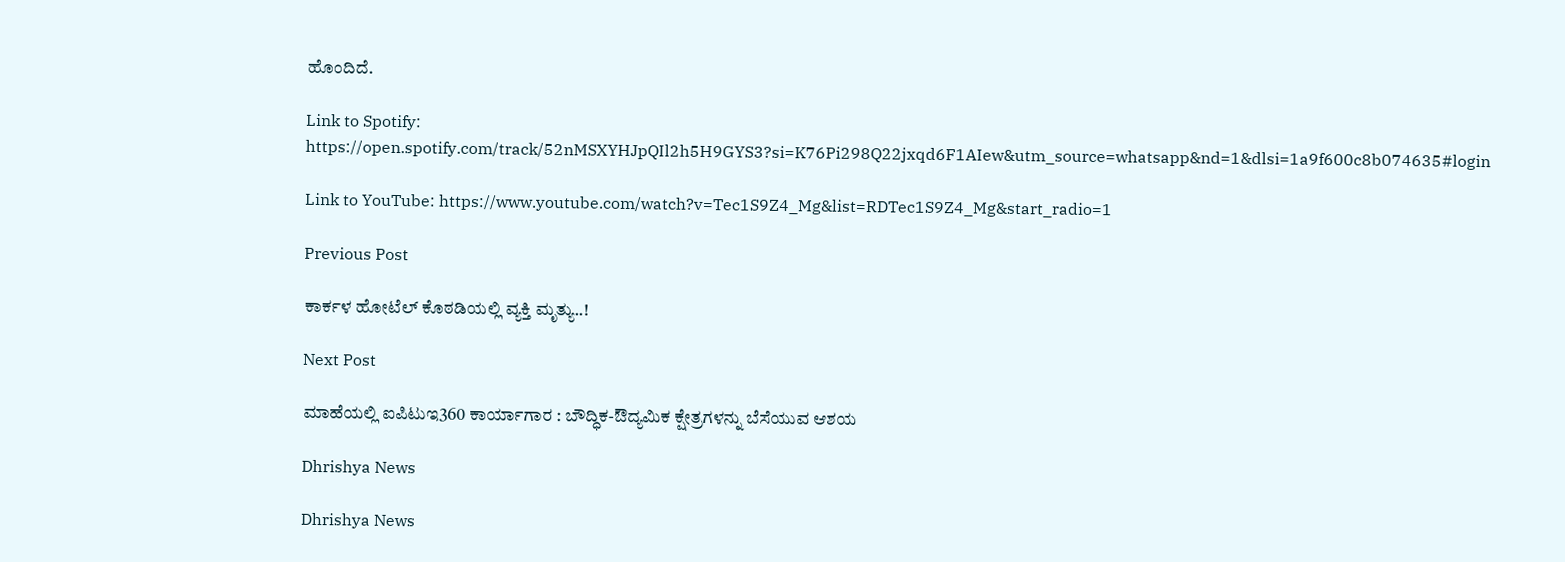ಹೊಂದಿದೆ.

Link to Spotify: https://open.spotify.com/track/52nMSXYHJpQIl2h5H9GYS3?si=K76Pi298Q22jxqd6F1AIew&utm_source=whatsapp&nd=1&dlsi=1a9f600c8b074635#login

Link to YouTube: https://www.youtube.com/watch?v=Tec1S9Z4_Mg&list=RDTec1S9Z4_Mg&start_radio=1

Previous Post

ಕಾರ್ಕಳ ಹೋಟೆಲ್ ಕೊಠಡಿಯಲ್ಲಿ ವ್ಯಕ್ತಿ ಮೃತ್ಯು..!

Next Post

ಮಾಹೆಯಲ್ಲಿ ಐಪಿಟುಇ360 ಕಾರ್ಯಾಗಾರ : ಬೌದ್ಧಿಕ-ಔದ್ಯಮಿಕ ಕ್ಷೇತ್ರಗಳನ್ನು ಬೆಸೆಯುವ ಆಶಯ

Dhrishya News

Dhrishya News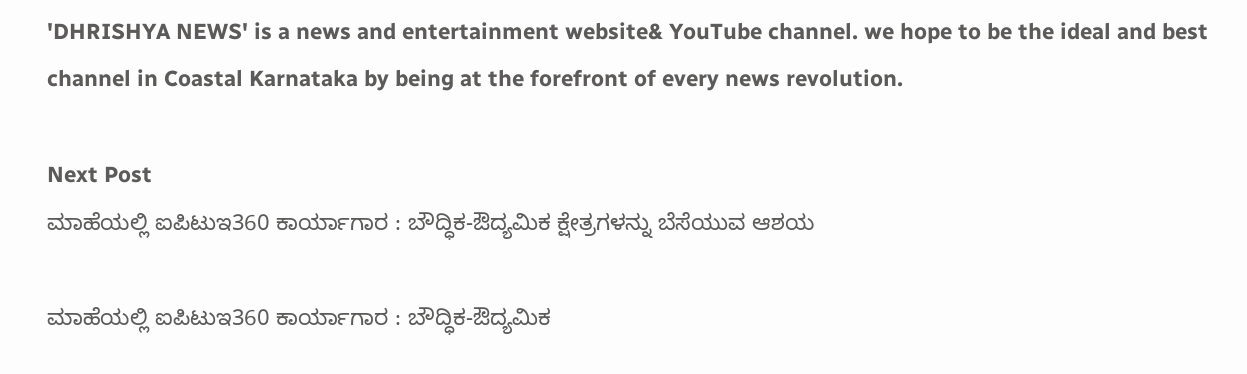'DHRISHYA NEWS' is a news and entertainment website& YouTube channel. we hope to be the ideal and best channel in Coastal Karnataka by being at the forefront of every news revolution.

Next Post
ಮಾಹೆಯಲ್ಲಿ ಐಪಿಟುಇ360 ಕಾರ್ಯಾಗಾರ : ಬೌದ್ಧಿಕ-ಔದ್ಯಮಿಕ ಕ್ಷೇತ್ರಗಳನ್ನು ಬೆಸೆಯುವ ಆಶಯ

ಮಾಹೆಯಲ್ಲಿ ಐಪಿಟುಇ360 ಕಾರ್ಯಾಗಾರ : ಬೌದ್ಧಿಕ-ಔದ್ಯಮಿಕ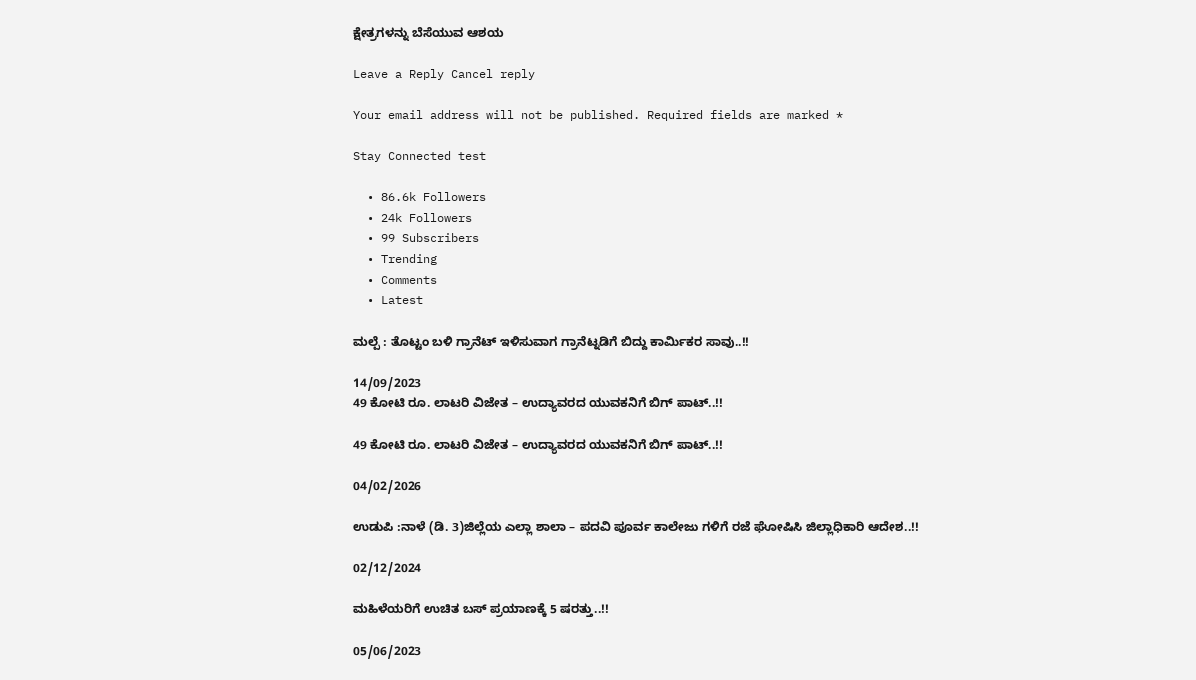ಕ್ಷೇತ್ರಗಳನ್ನು ಬೆಸೆಯುವ ಆಶಯ

Leave a Reply Cancel reply

Your email address will not be published. Required fields are marked *

Stay Connected test

  • 86.6k Followers
  • 24k Followers
  • 99 Subscribers
  • Trending
  • Comments
  • Latest

ಮಲ್ಪೆ : ತೊಟ್ಟಂ ಬಳಿ ಗ್ರಾನೆಟ್ ಇಳಿಸುವಾಗ ಗ್ರಾನೆಟ್ನಡಿಗೆ ಬಿದ್ದು ಕಾರ್ಮಿಕರ ಸಾವು..!!

14/09/2023
49 ಕೋಟಿ ರೂ. ಲಾಟರಿ ವಿಜೇತ – ಉದ್ಯಾವರದ ಯುವಕನಿಗೆ ಬಿಗ್ ಪಾಟ್..!!

49 ಕೋಟಿ ರೂ. ಲಾಟರಿ ವಿಜೇತ – ಉದ್ಯಾವರದ ಯುವಕನಿಗೆ ಬಿಗ್ ಪಾಟ್..!!

04/02/2026

ಉಡುಪಿ :ನಾಳೆ (ಡಿ. 3)ಜಿಲ್ಲೆಯ ಎಲ್ಲಾ ಶಾಲಾ – ಪದವಿ ಪೂರ್ವ ಕಾಲೇಜು ಗಳಿಗೆ ರಜೆ ಘೋಷಿಸಿ ಜಿಲ್ಲಾಧಿಕಾರಿ ಆದೇಶ..!!

02/12/2024

ಮಹಿಳೆಯರಿಗೆ ಉಚಿತ ಬಸ್ ಪ್ರಯಾಣಕ್ಕೆ 5 ಷರತ್ತು..!!

05/06/2023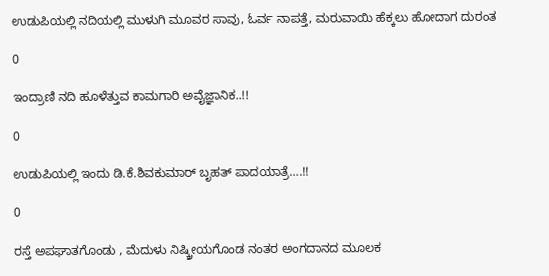ಉಡುಪಿಯಲ್ಲಿ ನದಿಯಲ್ಲಿ ಮುಳುಗಿ ಮೂವರ ಸಾವು, ಓರ್ವ ನಾಪತ್ತೆ, ಮರುವಾಯಿ ಹೆಕ್ಕಲು ಹೋದಾಗ ದುರಂತ

0

ಇಂದ್ರಾಣಿ ನದಿ ಹೂಳೆತ್ತುವ ಕಾಮಗಾರಿ ಅವೈಜ್ಞಾನಿಕ..!!

0

ಉಡುಪಿಯಲ್ಲಿ ಇಂದು ಡಿ.ಕೆ.ಶಿವಕುಮಾರ್‌ ಬೃಹತ್ ಪಾದಯಾತ್ರೆ….!!

0

ರಸ್ತೆ ಅಪಘಾತಗೊಂಡು , ಮೆದುಳು ನಿಷ್ಕ್ರೀಯಗೊಂಡ ನಂತರ ಅಂಗದಾನದ ಮೂಲಕ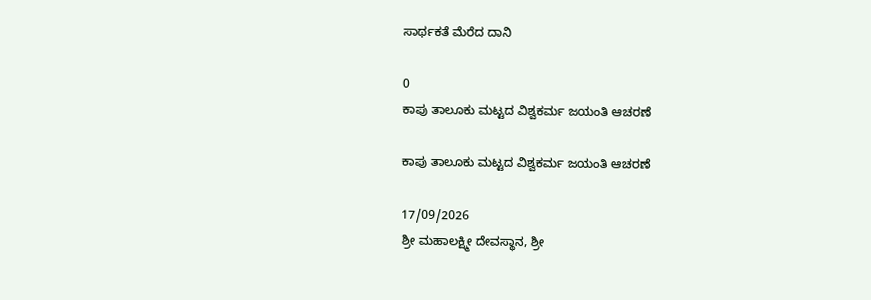ಸಾರ್ಥಕತೆ ಮೆರೆದ ದಾನಿ

0
ಕಾಪು ತಾಲೂಕು ಮಟ್ಟದ ವಿಶ್ವಕರ್ಮ ಜಯಂತಿ ಆಚರಣೆ

ಕಾಪು ತಾಲೂಕು ಮಟ್ಟದ ವಿಶ್ವಕರ್ಮ ಜಯಂತಿ ಆಚರಣೆ

17/09/2026
ಶ್ರೀ ಮಹಾಲಕ್ಷ್ಮೀ ದೇವಸ್ಥಾನ, ಶ್ರೀ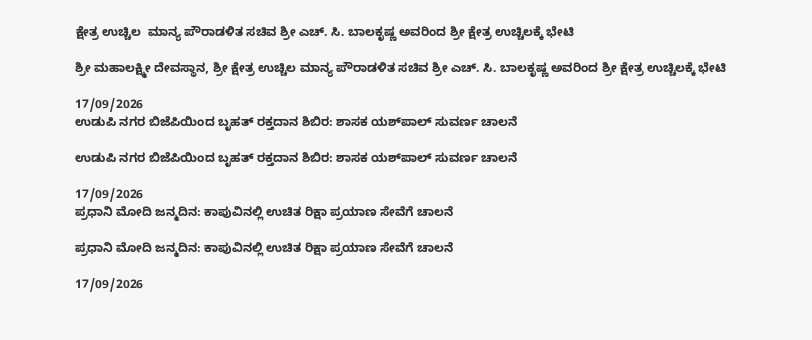ಕ್ಷೇತ್ರ ಉಚ್ಚಿಲ  ಮಾನ್ಯ ಪೌರಾಡಳಿತ ಸಚಿವ ಶ್ರೀ ಎಚ್. ಸಿ. ಬಾಲಕೃಷ್ಣ ಅವರಿಂದ ಶ್ರೀ ಕ್ಷೇತ್ರ ಉಚ್ಚಿಲಕ್ಕೆ ಭೇಟಿ

ಶ್ರೀ ಮಹಾಲಕ್ಷ್ಮೀ ದೇವಸ್ಥಾನ, ಶ್ರೀ ಕ್ಷೇತ್ರ ಉಚ್ಚಿಲ ಮಾನ್ಯ ಪೌರಾಡಳಿತ ಸಚಿವ ಶ್ರೀ ಎಚ್. ಸಿ. ಬಾಲಕೃಷ್ಣ ಅವರಿಂದ ಶ್ರೀ ಕ್ಷೇತ್ರ ಉಚ್ಚಿಲಕ್ಕೆ ಭೇಟಿ

17/09/2026
ಉಡುಪಿ ನಗರ ಬಿಜೆಪಿಯಿಂದ ಬೃಹತ್ ರಕ್ತದಾನ ಶಿಬಿರ: ಶಾಸಕ ಯಶ್‌ಪಾಲ್ ಸುವರ್ಣ ಚಾಲನೆ

ಉಡುಪಿ ನಗರ ಬಿಜೆಪಿಯಿಂದ ಬೃಹತ್ ರಕ್ತದಾನ ಶಿಬಿರ: ಶಾಸಕ ಯಶ್‌ಪಾಲ್ ಸುವರ್ಣ ಚಾಲನೆ

17/09/2026
ಪ್ರಧಾನಿ ಮೋದಿ ಜನ್ಮದಿನ: ಕಾಪುವಿನಲ್ಲಿ ಉಚಿತ ರಿಕ್ಷಾ ಪ್ರಯಾಣ ಸೇವೆಗೆ ಚಾಲನೆ

ಪ್ರಧಾನಿ ಮೋದಿ ಜನ್ಮದಿನ: ಕಾಪುವಿನಲ್ಲಿ ಉಚಿತ ರಿಕ್ಷಾ ಪ್ರಯಾಣ ಸೇವೆಗೆ ಚಾಲನೆ

17/09/2026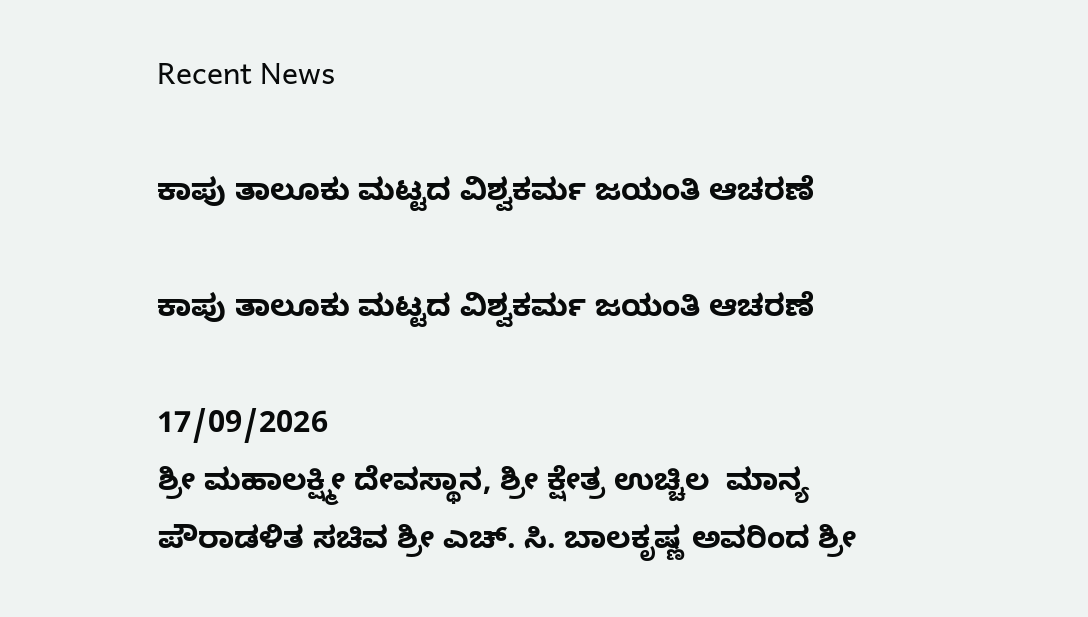Recent News

ಕಾಪು ತಾಲೂಕು ಮಟ್ಟದ ವಿಶ್ವಕರ್ಮ ಜಯಂತಿ ಆಚರಣೆ

ಕಾಪು ತಾಲೂಕು ಮಟ್ಟದ ವಿಶ್ವಕರ್ಮ ಜಯಂತಿ ಆಚರಣೆ

17/09/2026
ಶ್ರೀ ಮಹಾಲಕ್ಷ್ಮೀ ದೇವಸ್ಥಾನ, ಶ್ರೀ ಕ್ಷೇತ್ರ ಉಚ್ಚಿಲ  ಮಾನ್ಯ ಪೌರಾಡಳಿತ ಸಚಿವ ಶ್ರೀ ಎಚ್. ಸಿ. ಬಾಲಕೃಷ್ಣ ಅವರಿಂದ ಶ್ರೀ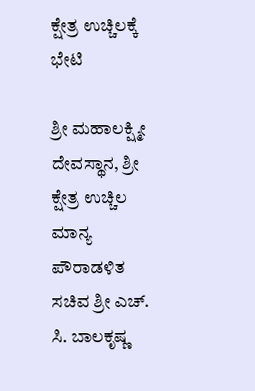ಕ್ಷೇತ್ರ ಉಚ್ಚಿಲಕ್ಕೆ ಭೇಟಿ

ಶ್ರೀ ಮಹಾಲಕ್ಷ್ಮೀ ದೇವಸ್ಥಾನ, ಶ್ರೀ ಕ್ಷೇತ್ರ ಉಚ್ಚಿಲ ಮಾನ್ಯ ಪೌರಾಡಳಿತ ಸಚಿವ ಶ್ರೀ ಎಚ್. ಸಿ. ಬಾಲಕೃಷ್ಣ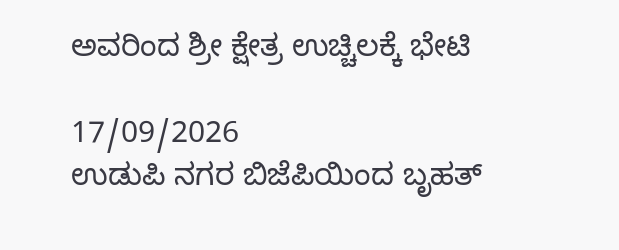ಅವರಿಂದ ಶ್ರೀ ಕ್ಷೇತ್ರ ಉಚ್ಚಿಲಕ್ಕೆ ಭೇಟಿ

17/09/2026
ಉಡುಪಿ ನಗರ ಬಿಜೆಪಿಯಿಂದ ಬೃಹತ್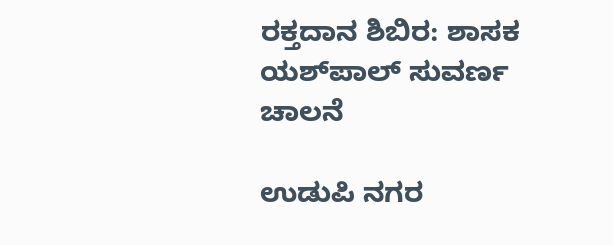ರಕ್ತದಾನ ಶಿಬಿರ: ಶಾಸಕ ಯಶ್‌ಪಾಲ್ ಸುವರ್ಣ ಚಾಲನೆ

ಉಡುಪಿ ನಗರ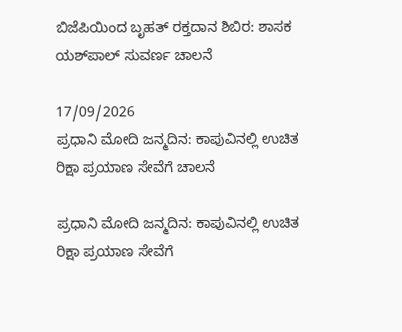ಬಿಜೆಪಿಯಿಂದ ಬೃಹತ್ ರಕ್ತದಾನ ಶಿಬಿರ: ಶಾಸಕ ಯಶ್‌ಪಾಲ್ ಸುವರ್ಣ ಚಾಲನೆ

17/09/2026
ಪ್ರಧಾನಿ ಮೋದಿ ಜನ್ಮದಿನ: ಕಾಪುವಿನಲ್ಲಿ ಉಚಿತ ರಿಕ್ಷಾ ಪ್ರಯಾಣ ಸೇವೆಗೆ ಚಾಲನೆ

ಪ್ರಧಾನಿ ಮೋದಿ ಜನ್ಮದಿನ: ಕಾಪುವಿನಲ್ಲಿ ಉಚಿತ ರಿಕ್ಷಾ ಪ್ರಯಾಣ ಸೇವೆಗೆ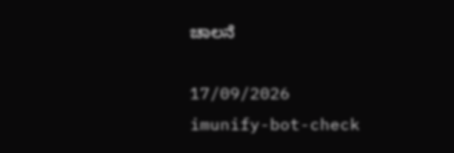ಚಾಲನೆ

17/09/2026
imunify-bot-check